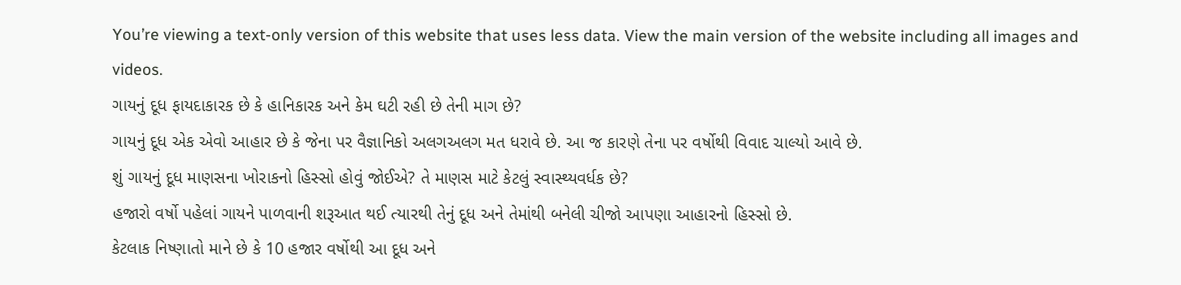You’re viewing a text-only version of this website that uses less data. View the main version of the website including all images and videos.
ગાયનું દૂધ ફાયદાકારક છે કે હાનિકારક અને કેમ ઘટી રહી છે તેની માગ છે?
ગાયનું દૂધ એક એવો આહાર છે કે જેના પર વૈજ્ઞાનિકો અલગઅલગ મત ધરાવે છે. આ જ કારણે તેના પર વર્ષોથી વિવાદ ચાલ્યો આવે છે.
શું ગાયનું દૂધ માણસના ખોરાકનો હિસ્સો હોવું જોઈએ? તે માણસ માટે કેટલું સ્વાસ્થ્યવર્ધક છે?
હજારો વર્ષો પહેલાં ગાયને પાળવાની શરૂઆત થઈ ત્યારથી તેનું દૂધ અને તેમાંથી બનેલી ચીજો આપણા આહારનો હિસ્સો છે.
કેટલાક નિષ્ણાતો માને છે કે 10 હજાર વર્ષોથી આ દૂધ અને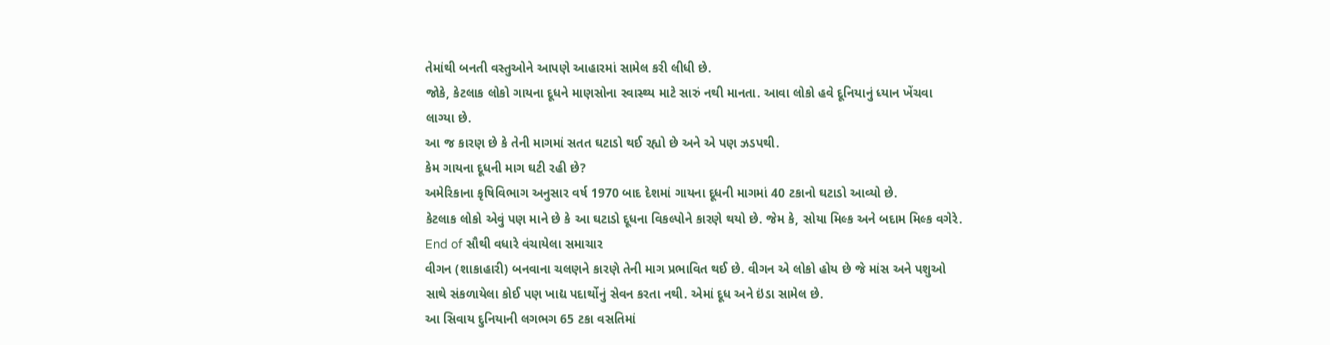તેમાંથી બનતી વસ્તુઓને આપણે આહારમાં સામેલ કરી લીધી છે.
જોકે, કેટલાક લોકો ગાયના દૂધને માણસોના સ્વાસ્થ્ય માટે સારું નથી માનતા. આવા લોકો હવે દૂનિયાનું ધ્યાન ખેંચવા લાગ્યા છે.
આ જ કારણ છે કે તેની માગમાં સતત ઘટાડો થઈ રહ્યો છે અને એ પણ ઝડપથી.
કેમ ગાયના દૂધની માગ ઘટી રહી છે?
અમેરિકાના કૃષિવિભાગ અનુસાર વર્ષ 1970 બાદ દેશમાં ગાયના દૂધની માગમાં 40 ટકાનો ઘટાડો આવ્યો છે.
કેટલાક લોકો એવું પણ માને છે કે આ ઘટાડો દૂધના વિકલ્પોને કારણે થયો છે. જેમ કે, સોયા મિલ્ક અને બદામ મિલ્ક વગેરે.
End of સૌથી વધારે વંચાયેલા સમાચાર
વીગન (શાકાહારી) બનવાના ચલણને કારણે તેની માગ પ્રભાવિત થઈ છે. વીગન એ લોકો હોય છે જે માંસ અને પશુઓ સાથે સંકળાયેલા કોઈ પણ ખાદ્ય પદાર્થોનું સેવન કરતા નથી. એમાં દૂધ અને ઇંડા સામેલ છે.
આ સિવાય દુનિયાની લગભગ 65 ટકા વસતિમાં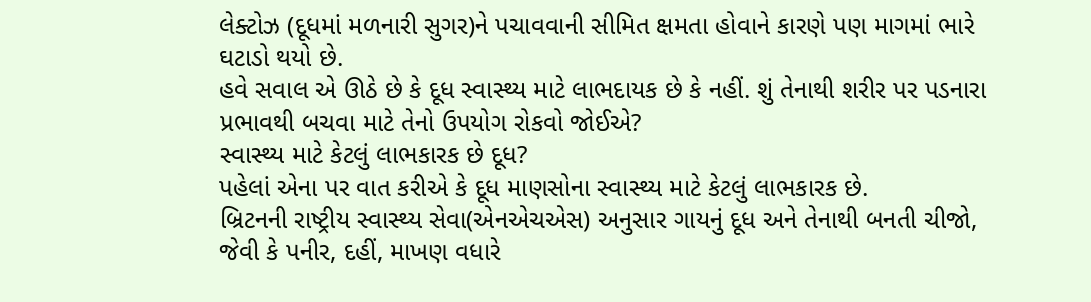લેક્ટોઝ (દૂધમાં મળનારી સુગર)ને પચાવવાની સીમિત ક્ષમતા હોવાને કારણે પણ માગમાં ભારે ઘટાડો થયો છે.
હવે સવાલ એ ઊઠે છે કે દૂધ સ્વાસ્થ્ય માટે લાભદાયક છે કે નહીં. શું તેનાથી શરીર પર પડનારા પ્રભાવથી બચવા માટે તેનો ઉપયોગ રોકવો જોઈએ?
સ્વાસ્થ્ય માટે કેટલું લાભકારક છે દૂધ?
પહેલાં એના પર વાત કરીએ કે દૂધ માણસોના સ્વાસ્થ્ય માટે કેટલું લાભકારક છે.
બ્રિટનની રાષ્ટ્રીય સ્વાસ્થ્ય સેવા(એનએચએસ) અનુસાર ગાયનું દૂધ અને તેનાથી બનતી ચીજો, જેવી કે પનીર, દહીં, માખણ વધારે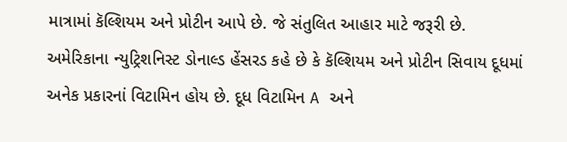માત્રામાં કૅલ્શિયમ અને પ્રોટીન આપે છે. જે સંતુલિત આહાર માટે જરૂરી છે.
અમેરિકાના ન્યુટ્રિશનિસ્ટ ડોનાલ્ડ હેંસરડ કહે છે કે કૅલ્શિયમ અને પ્રોટીન સિવાય દૂધમાં અનેક પ્રકારનાં વિટામિન હોય છે. દૂધ વિટામિન A અને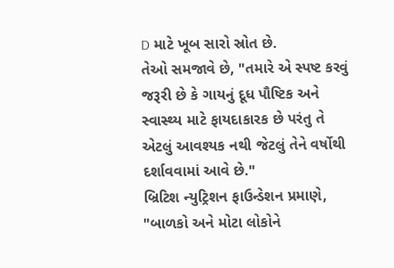D માટે ખૂબ સારો સ્રોત છે.
તેઓ સમજાવે છે, "તમારે એ સ્પષ્ટ કરવું જરૂરી છે કે ગાયનું દૂધ પૌષ્ટિક અને સ્વાસ્થ્ય માટે ફાયદાકારક છે પરંતુ તે એટલું આવશ્યક નથી જેટલું તેને વર્ષોથી દર્શાવવામાં આવે છે."
બ્રિટિશ ન્યુટ્રિશન ફાઉન્ડેશન પ્રમાણે, "બાળકો અને મોટા લોકોને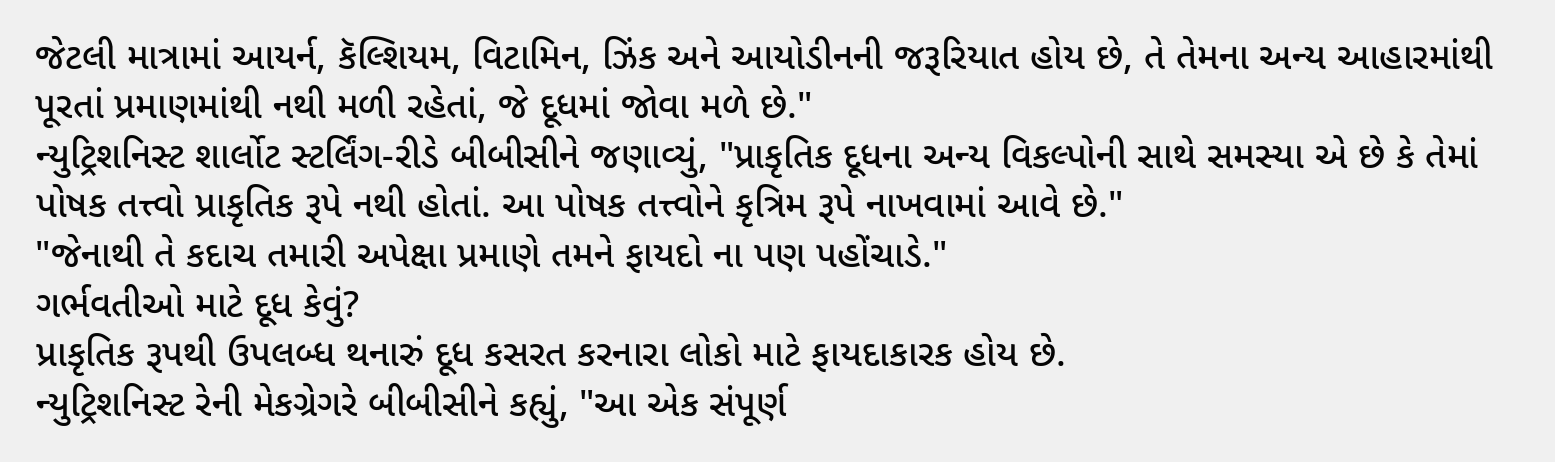જેટલી માત્રામાં આયર્ન, કૅલ્શિયમ, વિટામિન, ઝિંક અને આયોડીનની જરૂરિયાત હોય છે, તે તેમના અન્ય આહારમાંથી પૂરતાં પ્રમાણમાંથી નથી મળી રહેતાં, જે દૂધમાં જોવા મળે છે."
ન્યુટ્રિશનિસ્ટ શાર્લોટ સ્ટર્લિંગ-રીડે બીબીસીને જણાવ્યું, "પ્રાકૃતિક દૂધના અન્ય વિકલ્પોની સાથે સમસ્યા એ છે કે તેમાં પોષક તત્ત્વો પ્રાકૃતિક રૂપે નથી હોતાં. આ પોષક તત્ત્વોને કૃત્રિમ રૂપે નાખવામાં આવે છે."
"જેનાથી તે કદાચ તમારી અપેક્ષા પ્રમાણે તમને ફાયદો ના પણ પહોંચાડે."
ગર્ભવતીઓ માટે દૂધ કેવું?
પ્રાકૃતિક રૂપથી ઉપલબ્ધ થનારું દૂધ કસરત કરનારા લોકો માટે ફાયદાકારક હોય છે.
ન્યુટ્રિશનિસ્ટ રેની મેકગ્રેગરે બીબીસીને કહ્યું, "આ એક સંપૂર્ણ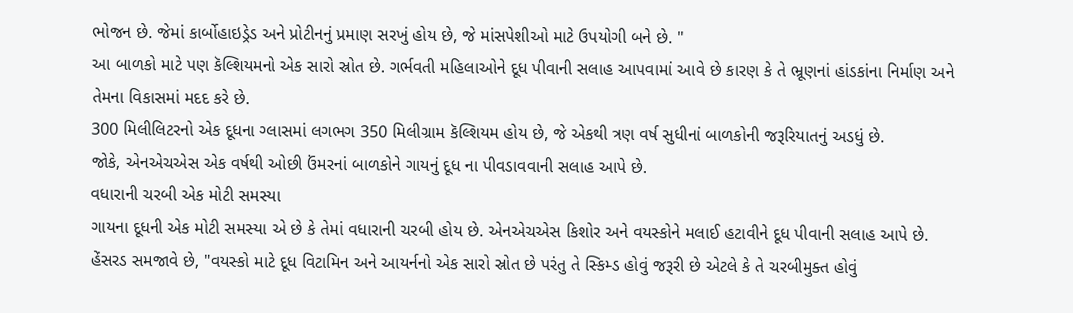ભોજન છે. જેમાં કાર્બોહાઇડ્રેડ અને પ્રોટીનનું પ્રમાણ સરખું હોય છે, જે માંસપેશીઓ માટે ઉપયોગી બને છે. "
આ બાળકો માટે પણ કૅલ્શિયમનો એક સારો સ્રોત છે. ગર્ભવતી મહિલાઓને દૂધ પીવાની સલાહ આપવામાં આવે છે કારણ કે તે ભ્રૂણનાં હાંડકાંના નિર્માણ અને તેમના વિકાસમાં મદદ કરે છે.
300 મિલીલિટરનો એક દૂધના ગ્લાસમાં લગભગ 350 મિલીગ્રામ કૅલ્શિયમ હોય છે, જે એકથી ત્રણ વર્ષ સુધીનાં બાળકોની જરૂરિયાતનું અડધું છે.
જોકે, એનએચએસ એક વર્ષથી ઓછી ઉંમરનાં બાળકોને ગાયનું દૂધ ના પીવડાવવાની સલાહ આપે છે.
વધારાની ચરબી એક મોટી સમસ્યા
ગાયના દૂધની એક મોટી સમસ્યા એ છે કે તેમાં વધારાની ચરબી હોય છે. એનએચએસ કિશોર અને વયસ્કોને મલાઈ હટાવીને દૂધ પીવાની સલાહ આપે છે.
હેંસરડ સમજાવે છે, "વયસ્કો માટે દૂધ વિટામિન અને આયર્નનો એક સારો સ્રોત છે પરંતુ તે સ્કિમ્ડ હોવું જરૂરી છે એટલે કે તે ચરબીમુક્ત હોવું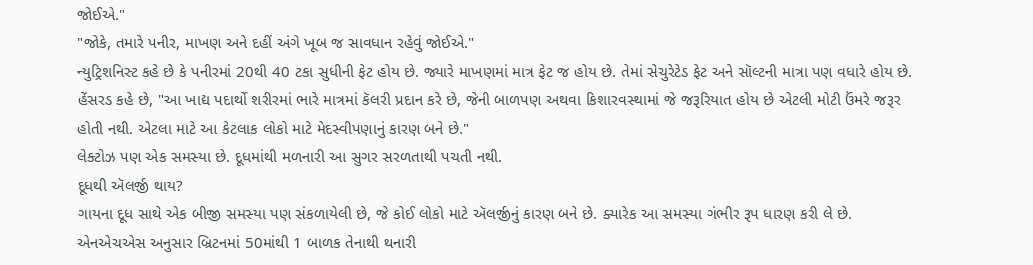જોઈએ."
"જોકે, તમારે પનીર, માખણ અને દહીં અંગે ખૂબ જ સાવધાન રહેવું જોઈએ."
ન્યુટ્રિશનિસ્ટ કહે છે કે પનીરમાં 20થી 40 ટકા સુધીની ફેટ હોય છે. જ્યારે માખણમાં માત્ર ફેટ જ હોય છે. તેમાં સેચુરેટેડ ફેટ અને સૉલ્ટની માત્રા પણ વધારે હોય છે.
હેંસરડ કહે છે, "આ ખાદ્ય પદાર્થો શરીરમાં ભારે માત્રમાં કૅલરી પ્રદાન કરે છે, જેની બાળપણ અથવા કિશારવસ્થામાં જે જરૂરિયાત હોય છે એટલી મોટી ઉંમરે જરૂર હોતી નથી. એટલા માટે આ કેટલાક લોકો માટે મેદસ્વીપણાનું કારણ બને છે."
લેક્ટોઝ પણ એક સમસ્યા છે. દૂધમાંથી મળનારી આ સુગર સરળતાથી પચતી નથી.
દૂધથી ઍલર્જી થાય?
ગાયના દૂધ સાથે એક બીજી સમસ્યા પણ સંકળાયેલી છે, જે કોઈ લોકો માટે ઍલર્જીનું કારણ બને છે. ક્યારેક આ સમસ્યા ગંભીર રૂપ ધારણ કરી લે છે.
એનએચએસ અનુસાર બ્રિટનમાં 50માંથી 1 બાળક તેનાથી થનારી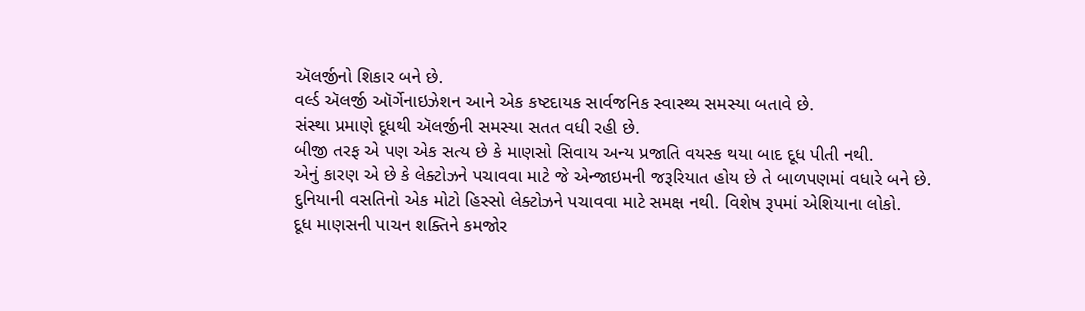ઍલર્જીનો શિકાર બને છે.
વર્લ્ડ ઍલર્જી ઑર્ગેનાઇઝેશન આને એક કષ્ટદાયક સાર્વજનિક સ્વાસ્થ્ય સમસ્યા બતાવે છે.
સંસ્થા પ્રમાણે દૂધથી ઍલર્જીની સમસ્યા સતત વધી રહી છે.
બીજી તરફ એ પણ એક સત્ય છે કે માણસો સિવાય અન્ય પ્રજાતિ વયસ્ક થયા બાદ દૂધ પીતી નથી.
એનું કારણ એ છે કે લેક્ટોઝને પચાવવા માટે જે એન્જાઇમની જરૂરિયાત હોય છે તે બાળપણમાં વધારે બને છે.
દુનિયાની વસતિનો એક મોટો હિસ્સો લેક્ટોઝને પચાવવા માટે સમક્ષ નથી. વિશેષ રૂપમાં એશિયાના લોકો.
દૂધ માણસની પાચન શક્તિને કમજોર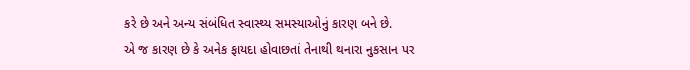કરે છે અને અન્ય સંબંધિત સ્વાસ્થ્ય સમસ્યાઓનું કારણ બને છે.
એ જ કારણ છે કે અનેક ફાયદા હોવાછતાં તેનાથી થનારા નુકસાન પર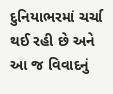દુનિયાભરમાં ચર્ચા થઈ રહી છે અને આ જ વિવાદનું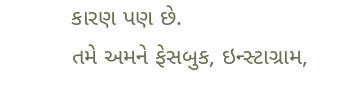કારણ પણ છે.
તમે અમને ફેસબુક, ઇન્સ્ટાગ્રામ,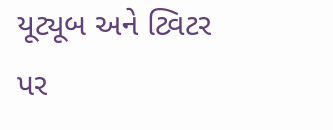યૂટ્યૂબ અને ટ્વિટર પર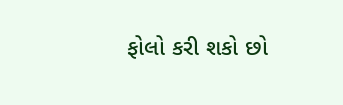ફોલો કરી શકો છો